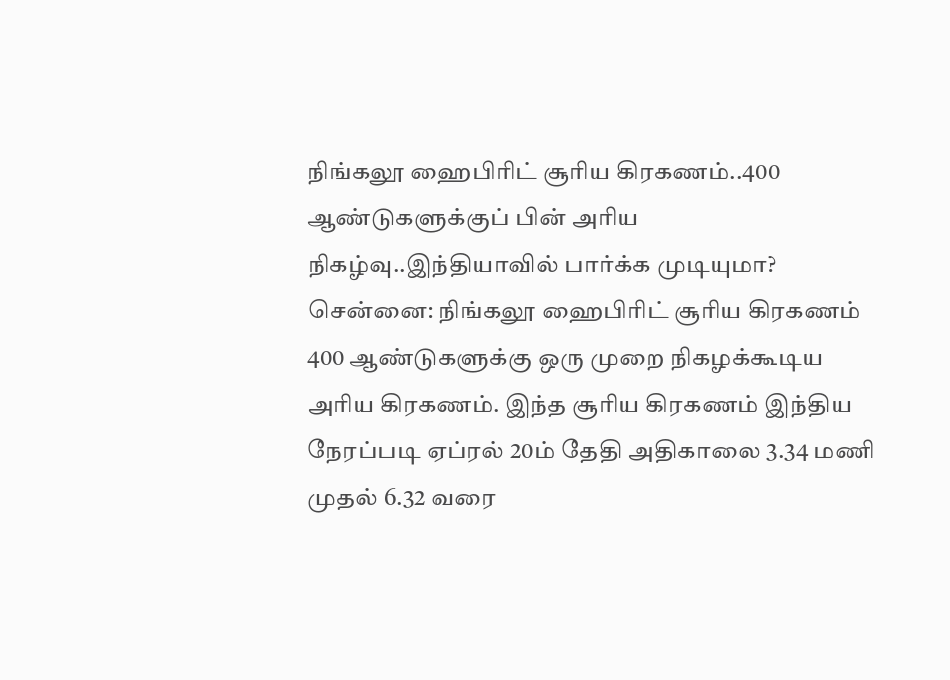நிங்கலூ ஹைபிரிட் சூரிய கிரகணம்..400 ஆண்டுகளுக்குப் பின் அரிய நிகழ்வு..இந்தியாவில் பார்க்க முடியுமா?
சென்னை: நிங்கலூ ஹைபிரிட் சூரிய கிரகணம் 400 ஆண்டுகளுக்கு ஒரு முறை நிகழக்கூடிய அரிய கிரகணம். இந்த சூரிய கிரகணம் இந்திய நேரப்படி ஏப்ரல் 20ம் தேதி அதிகாலை 3.34 மணி முதல் 6.32 வரை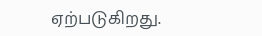ஏற்படுகிறது.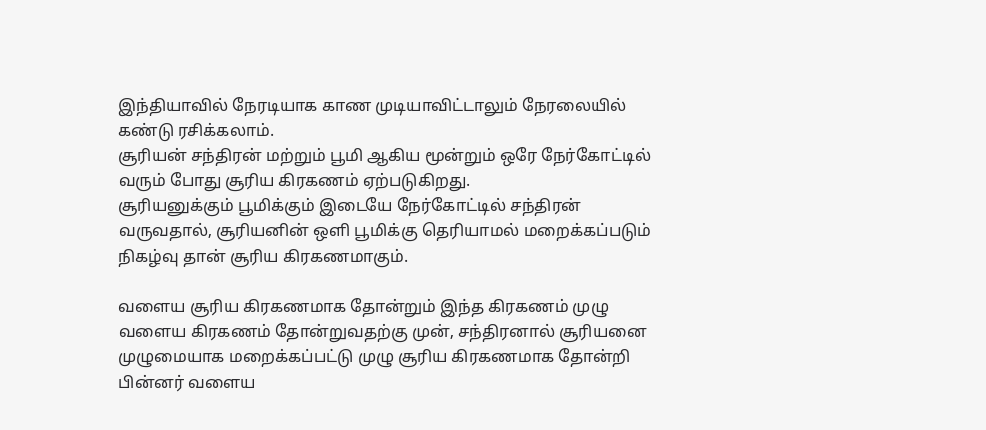இந்தியாவில் நேரடியாக காண முடியாவிட்டாலும் நேரலையில் கண்டு ரசிக்கலாம்.
சூரியன் சந்திரன் மற்றும் பூமி ஆகிய மூன்றும் ஒரே நேர்கோட்டில் வரும் போது சூரிய கிரகணம் ஏற்படுகிறது.
சூரியனுக்கும் பூமிக்கும் இடையே நேர்கோட்டில் சந்திரன் வருவதால், சூரியனின் ஒளி பூமிக்கு தெரியாமல் மறைக்கப்படும் நிகழ்வு தான் சூரிய கிரகணமாகும்.

வளைய சூரிய கிரகணமாக தோன்றும் இந்த கிரகணம் முழு வளைய கிரகணம் தோன்றுவதற்கு முன், சந்திரனால் சூரியனை முழுமையாக மறைக்கப்பட்டு முழு சூரிய கிரகணமாக தோன்றி பின்னர் வளைய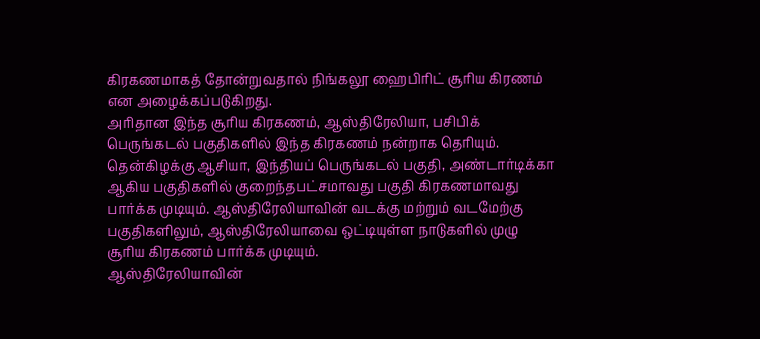கிரகணமாகத் தோன்றுவதால் நிங்கலூ ஹைபிரிட் சூரிய கிரணம் என அழைக்கப்படுகிறது.
அரிதான இந்த சூரிய கிரகணம், ஆஸ்திரேலியா, பசிபிக் பெருங்கடல் பகுதிகளில் இந்த கிரகணம் நன்றாக தெரியும். தென்கிழக்கு ஆசியா, இந்தியப் பெருங்கடல் பகுதி, அண்டார்டிக்கா ஆகிய பகுதிகளில் குறைந்தபட்சமாவது பகுதி கிரகணமாவது பார்க்க முடியும். ஆஸ்திரேலியாவின் வடக்கு மற்றும் வடமேற்கு பகுதிகளிலும், ஆஸ்திரேலியாவை ஒட்டியுள்ள நாடுகளில் முழு சூரிய கிரகணம் பார்க்க முடியும்.
ஆஸ்திரேலியாவின்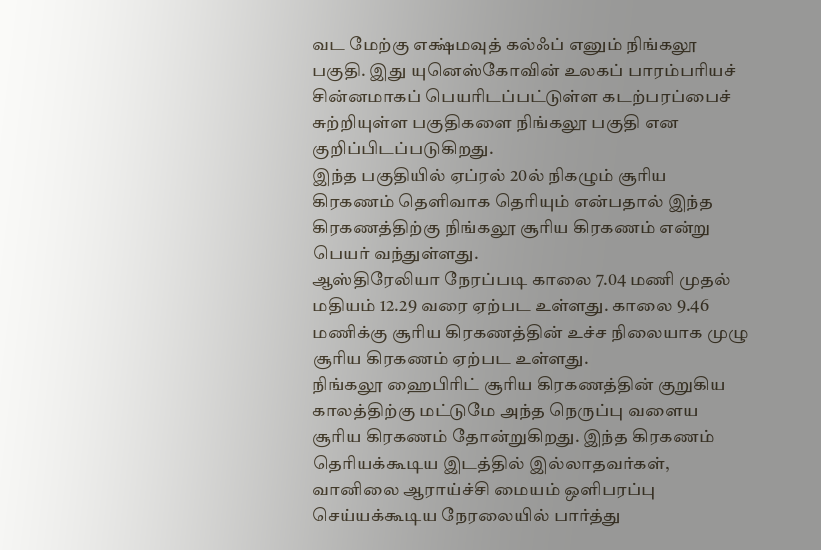வட மேற்கு எக்ஷ்மவுத் கல்ஃப் எனும் நிங்கலூ பகுதி. இது யுனெஸ்கோவின் உலகப் பாரம்பரியச் சின்னமாகப் பெயரிடப்பட்டுள்ள கடற்பரப்பைச் சுற்றியுள்ள பகுதிகளை நிங்கலூ பகுதி என குறிப்பிடப்படுகிறது.
இந்த பகுதியில் ஏப்ரல் 20ல் நிகழும் சூரிய கிரகணம் தெளிவாக தெரியும் என்பதால் இந்த கிரகணத்திற்கு நிங்கலூ சூரிய கிரகணம் என்று பெயர் வந்துள்ளது.
ஆஸ்திரேலியா நேரப்படி காலை 7.04 மணி முதல் மதியம் 12.29 வரை ஏற்பட உள்ளது. காலை 9.46 மணிக்கு சூரிய கிரகணத்தின் உச்ச நிலையாக முழு சூரிய கிரகணம் ஏற்பட உள்ளது.
நிங்கலூ ஹைபிரிட் சூரிய கிரகணத்தின் குறுகிய காலத்திற்கு மட்டுமே அந்த நெருப்பு வளைய சூரிய கிரகணம் தோன்றுகிறது. இந்த கிரகணம் தெரியக்கூடிய இடத்தில் இல்லாதவர்கள், வானிலை ஆராய்ச்சி மையம் ஒளிபரப்பு செய்யக்கூடிய நேரலையில் பார்த்து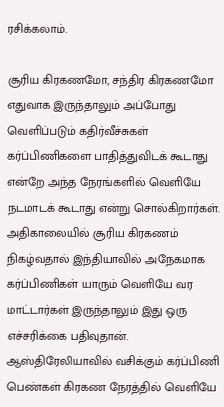ரசிக்கலாம்.

சூரிய கிரகணமோ, சந்திர கிரகணமோ எதுவாக இருந்தாலும் அப்போது வெளிப்படும் கதிர்வீச்சுகள் கர்ப்பிணிகளை பாதித்துவிடக் கூடாது என்றே அந்த நேரங்களில் வெளியே நடமாடக் கூடாது என்று சொல்கிறார்கள். அதிகாலையில் சூரிய கிரகணம் நிகழ்வதால் இந்தியாவில் அநேகமாக கர்ப்பிணிகள் யாரும் வெளியே வர மாட்டார்கள் இருந்தாலும் இது ஒரு எச்சரிக்கை பதிவுதான்.
ஆஸ்திரேலியாவில் வசிக்கும் கர்ப்பிணி பெண்கள் கிரகண நேரத்தில் வெளியே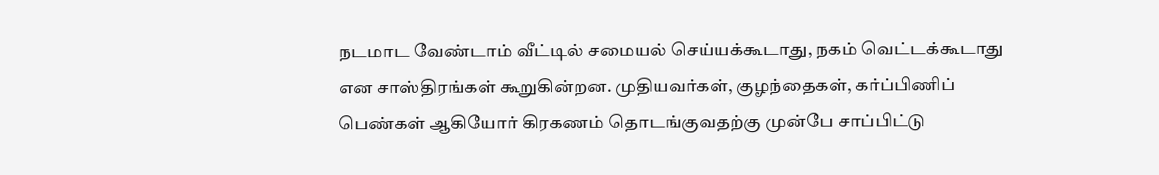நடமாட வேண்டாம் வீட்டில் சமையல் செய்யக்கூடாது, நகம் வெட்டக்கூடாது என சாஸ்திரங்கள் கூறுகின்றன. முதியவர்கள், குழந்தைகள், கர்ப்பிணிப் பெண்கள் ஆகியோர் கிரகணம் தொடங்குவதற்கு முன்பே சாப்பிட்டு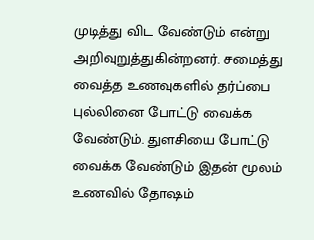முடித்து விட வேண்டும் என்று அறிவுறுத்துகின்றனர். சமைத்து வைத்த உணவுகளில் தர்ப்பை புல்லினை போட்டு வைக்க வேண்டும். துளசியை போட்டு வைக்க வேண்டும் இதன் மூலம் உணவில் தோஷம்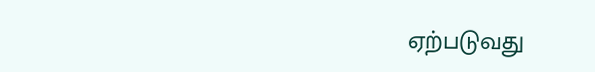ஏற்படுவது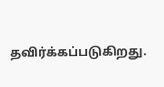தவிர்க்கப்படுகிறது.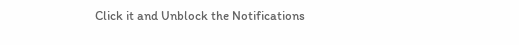Click it and Unblock the Notifications